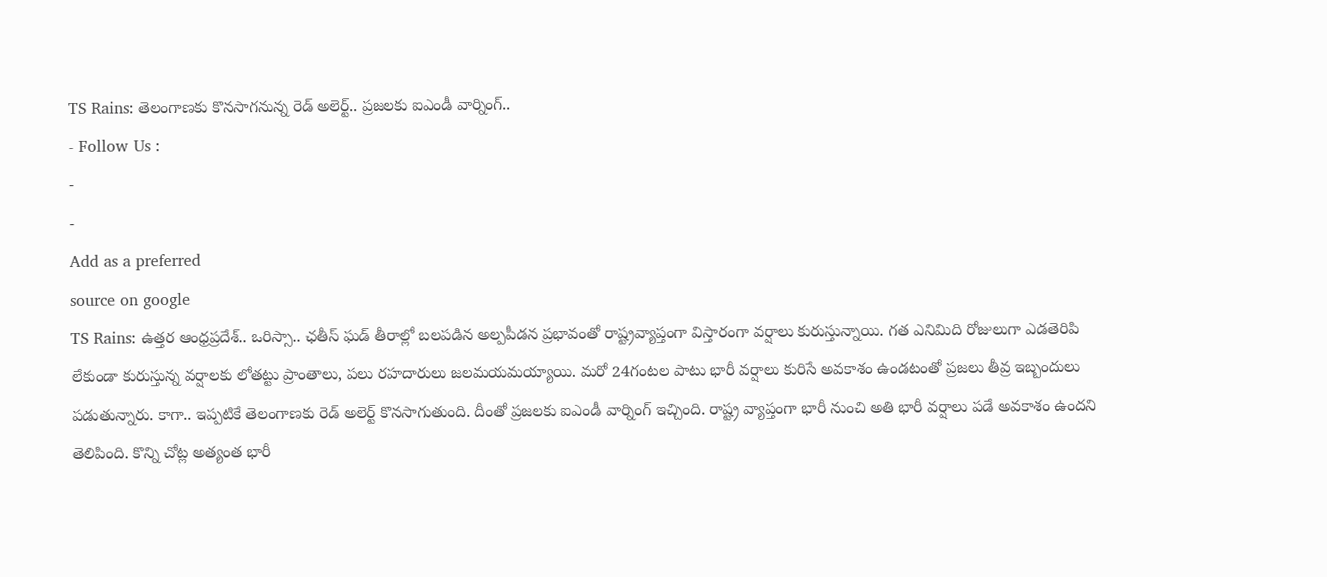TS Rains: తెలంగాణకు కొనసాగనున్న రెడ్ అలెర్ట్.. ప్రజలకు ఐఎండీ వార్నింగ్..
- Follow Us :
-
-
Add as a preferred
source on google
TS Rains: ఉత్తర ఆంధ్రప్రదేశ్.. ఒరిస్సా.. ఛతీస్ ఘడ్ తీరాల్లో బలపడిన అల్పపీడన ప్రభావంతో రాష్ట్రవ్యాప్తంగా విస్తారంగా వర్షాలు కురుస్తున్నాయి. గత ఎనిమిది రోజులుగా ఎడతెరిపి లేకుండా కురుస్తున్న వర్షాలకు లోతట్టు ప్రాంతాలు, పలు రహదారులు జలమయమయ్యాయి. మరో 24గంటల పాటు భారీ వర్షాలు కురిసే అవకాశం ఉండటంతో ప్రజలు తీవ్ర ఇబ్బందులు పడుతున్నారు. కాగా.. ఇప్పటికే తెలంగాణకు రెడ్ అలెర్ట్ కొనసాగుతుంది. దీంతో ప్రజలకు ఐఎండీ వార్నింగ్ ఇచ్చింది. రాష్ట్ర వ్యాప్తంగా భారీ నుంచి అతి భారీ వర్షాలు పడే అవకాశం ఉందని తెలిపింది. కొన్ని చోట్ల అత్యంత భారీ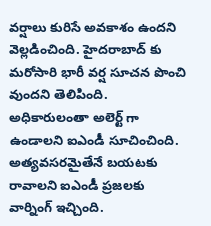వర్షాలు కురిసే అవకాశం ఉందని వెల్లడించింది. హైదరాబాద్ కు మరోసారి భారీ వర్ష సూచన పొంచి వుందని తెలిపింది. అధికారులంతా అలెర్ట్ గా ఉండాలని ఐఎండీ సూచించింది. అత్యవసరమైతేనే బయటకు రావాలని ఐఎండీ ప్రజలకు వార్నింగ్ ఇచ్చింది.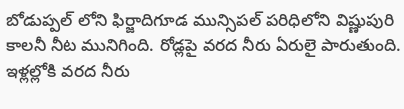బోడుప్పల్ లోని ఫిర్జాదిగూడ మున్సిపల్ పరిధిలోని విష్ణుపురి కాలనీ నీట మునిగింది. రోడ్లపై వరద నీరు ఏరులై పారుతుంది. ఇళ్లల్లోకి వరద నీరు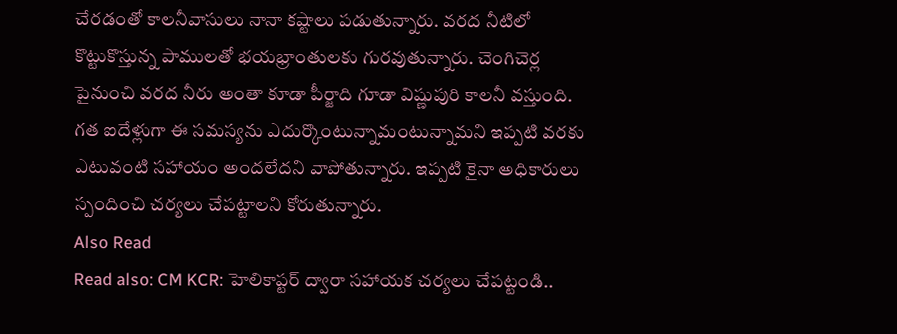చేరడంతో కాలనీవాసులు నానా కష్టాలు పడుతున్నారు. వరద నీటిలో కొట్టుకొస్తున్న పాములతో భయభ్రాంతులకు గురవుతున్నారు. చెంగిచెర్ల పైనుంచి వరద నీరు అంతా కూడా పీర్జాది గూడా విష్ణుపురి కాలనీ వస్తుంది. గత ఐదేళ్లుగా ఈ సమస్యను ఎదుర్కొంటున్నామంటున్నామని ఇప్పటి వరకు ఎటువంటి సహాయం అందలేదని వాపోతున్నారు. ఇప్పటి కైనా అధికారులు స్పందించి చర్యలు చేపట్టాలని కోరుతున్నారు.
Also Read
Read also: CM KCR: హెలికాప్టర్ ద్వారా సహాయక చర్యలు చేపట్టండి..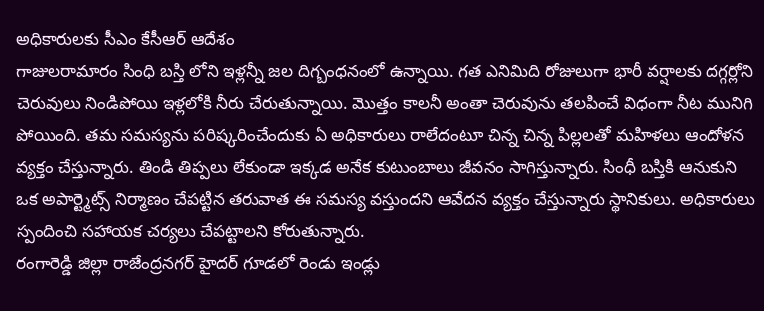అధికారులకు సీఎం కేసీఆర్ ఆదేశం
గాజులరామారం సింధి బస్తి లోని ఇళ్లన్నీ జల దిగ్బంధనంలో ఉన్నాయి. గత ఎనిమిది రోజులుగా భారీ వర్షాలకు దగ్గర్లోని చెరువులు నిండిపోయి ఇళ్లలోకి నీరు చేరుతున్నాయి. మొత్తం కాలనీ అంతా చెరువును తలపించే విధంగా నీట మునిగి పోయింది. తమ సమస్యను పరిష్కరించేందుకు ఏ అధికారులు రాలేదంటూ చిన్న చిన్న పిల్లలతో మహిళలు ఆందోళన వ్యక్తం చేస్తున్నారు. తిండి తిప్పలు లేకుండా ఇక్కడ అనేక కుటుంబాలు జీవనం సాగిస్తున్నారు. సింధీ బస్తికి ఆనుకుని ఒక అపార్ట్మెట్స్ నిర్మాణం చేపట్టిన తరువాత ఈ సమస్య వస్తుందని ఆవేదన వ్యక్తం చేస్తున్నారు స్థానికులు. అధికారులు స్పందించి సహాయక చర్యలు చేపట్టాలని కోరుతున్నారు.
రంగారెడ్డి జిల్లా రాజేంద్రనగర్ హైదర్ గూడలో రెండు ఇండ్లు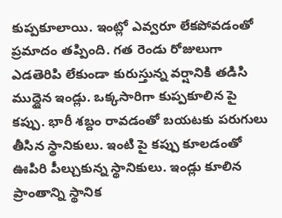కుప్పకూలాయి. ఇంట్లో ఎవ్వరూ లేకపోవడంతో ప్రమాదం తప్పింది. గత రెండు రోజులుగా ఎడతెరిపి లేకుండా కురుస్తున్న వర్షానికి తడిసి ముద్దైన ఇండ్లు. ఒక్కసారిగా కుప్పకూలిన పై కప్పు. భారీ శబ్దం రావడంతో బయటకు పరుగులు తీసిన స్థానికులు. ఇంటి పై కప్పు కూలడంతో ఊపిరి పీల్చుకున్న స్థానికులు. ఇండ్లు కూలిన ప్రాంతాన్ని స్థానిక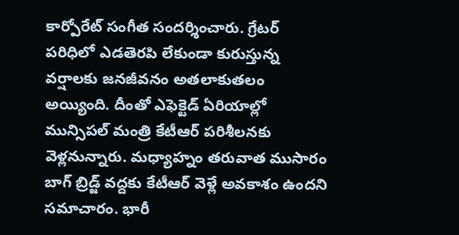కార్పోరేట్ సంగీత సందర్శించారు. గ్రేటర్ పరిధిలో ఎడతెరపి లేకుండా కురుస్తున్న వర్షాలకు జనజీవనం అతలాకుతలం అయ్యింది. దీంతో ఎఫెక్టెడ్ ఏరియాల్లో మున్సిపల్ మంత్రి కేటీఆర్ పరిశీలనకు వెళ్లనున్నారు. మధ్యాహ్నం తరువాత ముసారం బాగ్ బ్రిడ్జ్ వద్దకు కేటీఆర్ వెళ్లే అవకాశం ఉందని సమాచారం. భారీ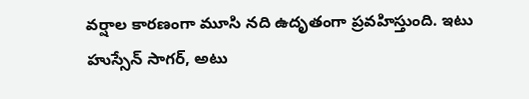వర్షాల కారణంగా మూసి నది ఉదృతంగా ప్రవహిస్తుంది. ఇటు హుస్సేన్ సాగర్, అటు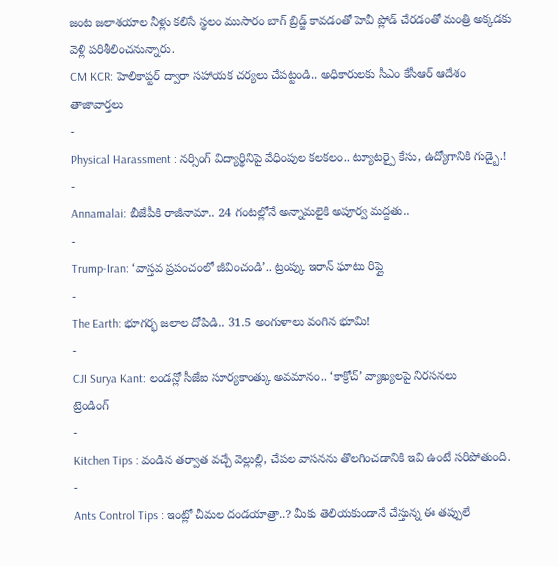జంట జలాశయాల నీళ్లు కలిసే స్థలం ముసారం బాగ్ బ్రిడ్జ్ కావడంతో హెవీ ప్లోడ్ చేరడంతో మంత్రి అక్కడకు వెళ్లి పరిశీలించనున్నారు.
CM KCR: హెలికాప్టర్ ద్వారా సహాయక చర్యలు చేపట్టండి.. అధికారులకు సీఎం కేసీఆర్ ఆదేశం
తాజావార్తలు
-
Physical Harassment : నర్సింగ్ విద్యార్థినిపై వేధింపుల కలకలం.. ట్యూటర్పై కేసు, ఉద్యోగానికి గుడ్బై.!
-
Annamalai: బీజేపీకి రాజీనామా.. 24 గంటల్లోనే అన్నామలైకి అపూర్వ మద్దతు..
-
Trump-Iran: ‘వాస్తవ ప్రపంచంలో జీవించండి’.. ట్రంప్కు ఇరాన్ ఘాటు రిప్లై
-
The Earth: భూగర్భ జలాల దోపిడి.. 31.5 అంగుళాలు వంగిన భూమి!
-
CJI Surya Kant: లండన్లో సీజేఐ సూర్యకాంత్కు అవమానం.. ‘కాక్రోచ్’ వ్యాఖ్యలపై నిరసనలు
ట్రెండింగ్
-
Kitchen Tips : వండిన తర్వాత వచ్చే వెల్లుల్లి, చేపల వాసనను తొలగించడానికి ఇవి ఉంటే సరిపోతుంది.
-
Ants Control Tips : ఇంట్లో చీమల దండయాత్రా..? మీకు తెలియకుండానే చేస్తున్న ఈ తప్పులే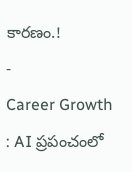కారణం.!
-
Career Growth : AI ప్రపంచంలో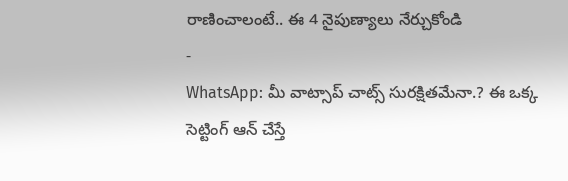రాణించాలంటే.. ఈ 4 నైపుణ్యాలు నేర్చుకోండి
-
WhatsApp: మీ వాట్సాప్ చాట్స్ సురక్షితమేనా.? ఈ ఒక్క సెట్టింగ్ ఆన్ చేస్తే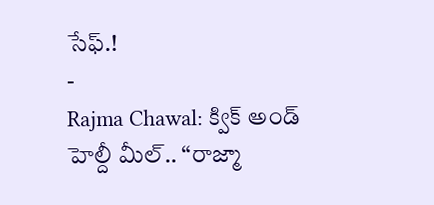సేఫ్.!
-
Rajma Chawal: క్విక్ అండ్ హెల్దీ మీల్.. “రాజ్మా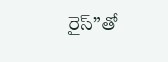రైస్”తో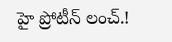హై ప్రోటీన్ లంచ్.!